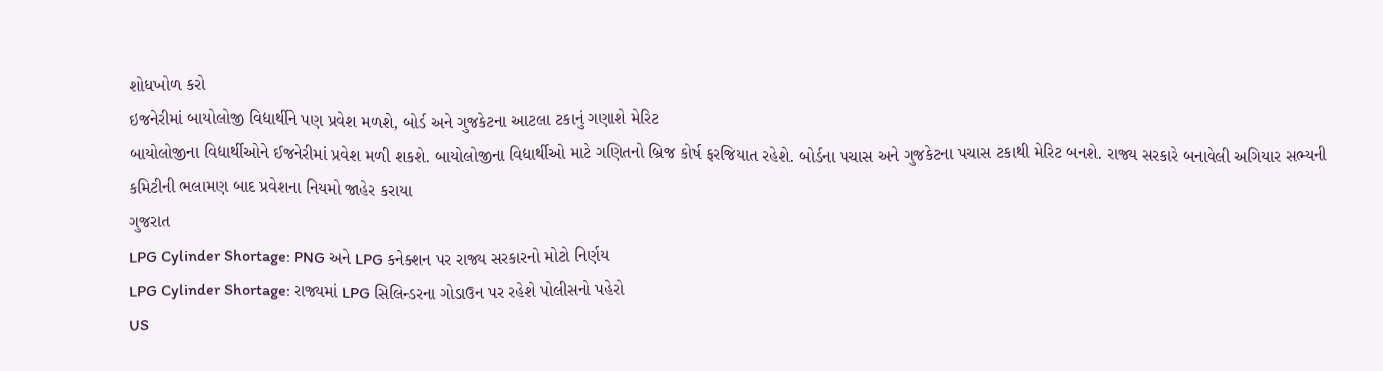શોધખોળ કરો
ઇજનેરીમાં બાયોલોજી વિદ્યાર્થીને પણ પ્રવેશ મળશે, બોર્ડ અને ગુજકેટના આટલા ટકાનું ગણાશે મેરિટ
બાયોલોજીના વિદ્યાર્થીઓને ઈજનેરીમાં પ્રવેશ મળી શકશે. બાયોલોજીના વિદ્યાર્થીઓ માટે ગણિતનો બ્રિજ કોર્ષ ફરજિયાત રહેશે. બોર્ડના પચાસ અને ગુજકેટના પચાસ ટકાથી મેરિટ બનશે. રાજ્ય સરકારે બનાવેલી અગિયાર સભ્યની કમિટીની ભલામણ બાદ પ્રવેશના નિયમો જાહેર કરાયા
ગુજરાત
LPG Cylinder Shortage: PNG અને LPG કનેક્શન પર રાજ્ય સરકારનો મોટો નિર્ણય
LPG Cylinder Shortage: રાજ્યમાં LPG સિલિન્ડરના ગોડાઉન પર રહેશે પોલીસનો પહેરો
US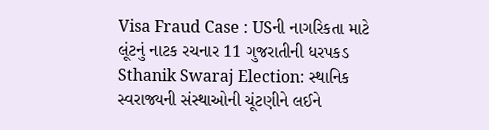Visa Fraud Case : USની નાગરિકતા માટે લૂંટનું નાટક રચનાર 11 ગુજરાતીની ધરપકડ
Sthanik Swaraj Election: સ્થાનિક સ્વરાજ્યની સંસ્થાઓની ચૂંટણીને લઈને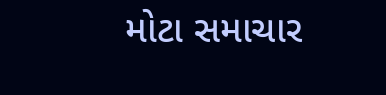મોટા સમાચાર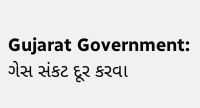Gujarat Government: ગેસ સંકટ દૂર કરવા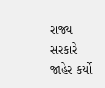રાજ્ય સરકારે જાહેર કર્યો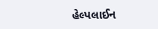હેલ્પલાઈન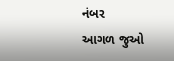નંબર
આગળ જુઓ